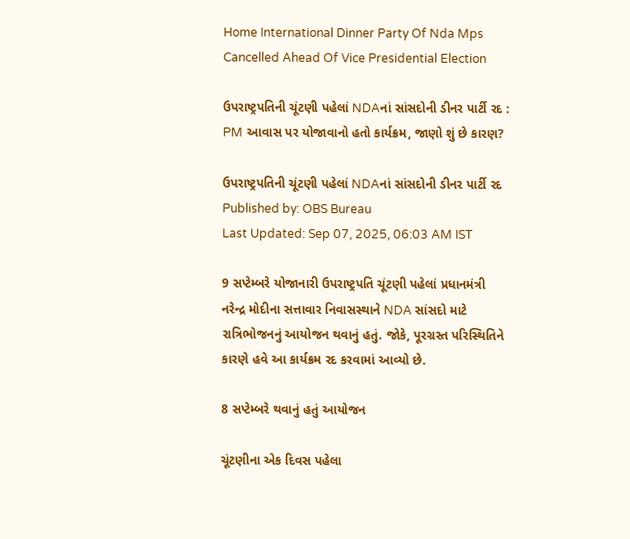Home International Dinner Party Of Nda Mps Cancelled Ahead Of Vice Presidential Election

ઉપરાષ્ટ્રપતિની ચૂંટણી પહેલાં NDAનાં સાંસદોની ડીનર પાર્ટી રદ : PM આવાસ પર યોજાવાનો હતો કાર્યક્રમ, જાણો શું છે કારણ?

ઉપરાષ્ટ્રપતિની ચૂંટણી પહેલાં NDAનાં સાંસદોની ડીનર પાર્ટી રદ
Published by: OBS Bureau
Last Updated: Sep 07, 2025, 06:03 AM IST

9 સપ્ટેમ્બરે યોજાનારી ઉપરાષ્ટ્રપતિ ચૂંટણી પહેલાં પ્રધાનમંત્રી નરેન્દ્ર મોદીના સત્તાવાર નિવાસસ્થાને NDA સાંસદો માટે રાત્રિભોજનનું આયોજન થવાનું હતું. જોકે, પૂરગ્રસ્ત પરિસ્થિતિને કારણે હવે આ કાર્યક્રમ રદ કરવામાં આવ્યો છે.

8 સપ્ટેમ્બરે થવાનું હતું આયોજન

ચૂંટણીના એક દિવસ પહેલા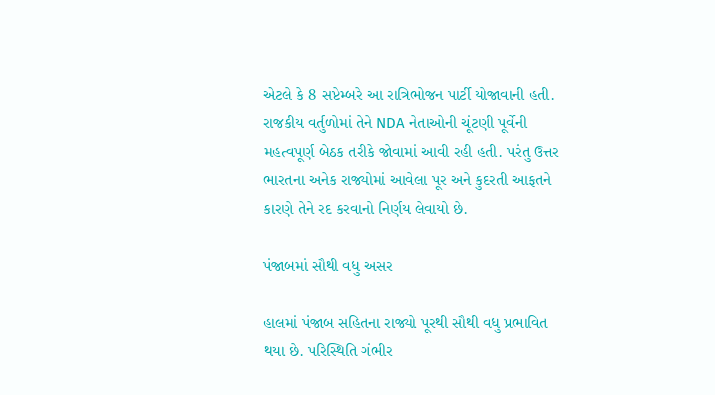એટલે કે 8 સપ્ટેમ્બરે આ રાત્રિભોજન પાર્ટી યોજાવાની હતી. રાજકીય વર્તુળોમાં તેને NDA નેતાઓની ચૂંટણી પૂર્વેની મહત્વપૂર્ણ બેઠક તરીકે જોવામાં આવી રહી હતી. પરંતુ ઉત્તર ભારતના અનેક રાજ્યોમાં આવેલા પૂર અને કુદરતી આફતને કારણે તેને રદ કરવાનો નિર્ણય લેવાયો છે.

પંજાબમાં સૌથી વધુ અસર

હાલમાં પંજાબ સહિતના રાજ્યો પૂરથી સૌથી વધુ પ્રભાવિત થયા છે. પરિસ્થિતિ ગંભીર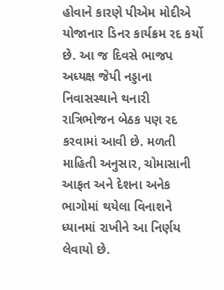હોવાને કારણે પીએમ મોદીએ યોજાનાર ડિનર કાર્યક્રમ રદ કર્યો છે. આ જ દિવસે ભાજપ અધ્યક્ષ જેપી નડ્ડાના નિવાસસ્થાને થનારી રાત્રિભોજન બેઠક પણ રદ કરવામાં આવી છે. મળતી માહિતી અનુસાર, ચોમાસાની આફત અને દેશના અનેક ભાગોમાં થયેલા વિનાશને ધ્યાનમાં રાખીને આ નિર્ણય લેવાયો છે.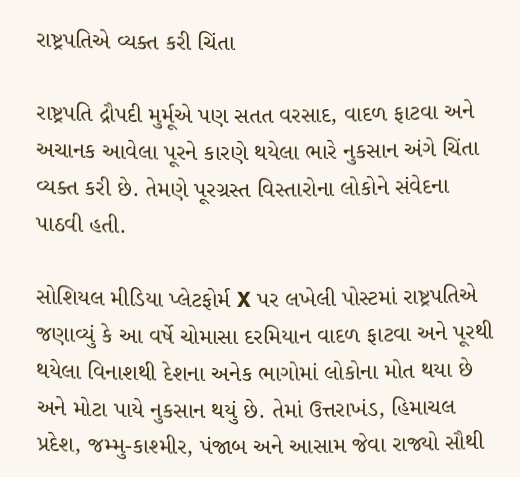રાષ્ટ્રપતિએ વ્યક્ત કરી ચિંતા

રાષ્ટ્રપતિ દ્રૌપદી મુર્મૂએ પણ સતત વરસાદ, વાદળ ફાટવા અને અચાનક આવેલા પૂરને કારણે થયેલા ભારે નુકસાન અંગે ચિંતા વ્યક્ત કરી છે. તેમણે પૂરગ્રસ્ત વિસ્તારોના લોકોને સંવેદના પાઠવી હતી.

સોશિયલ મીડિયા પ્લેટફોર્મ X પર લખેલી પોસ્ટમાં રાષ્ટ્રપતિએ જણાવ્યું કે આ વર્ષે ચોમાસા દરમિયાન વાદળ ફાટવા અને પૂરથી થયેલા વિનાશથી દેશના અનેક ભાગોમાં લોકોના મોત થયા છે અને મોટા પાયે નુકસાન થયું છે. તેમાં ઉત્તરાખંડ, હિમાચલ પ્રદેશ, જમ્મુ-કાશ્મીર, પંજાબ અને આસામ જેવા રાજ્યો સૌથી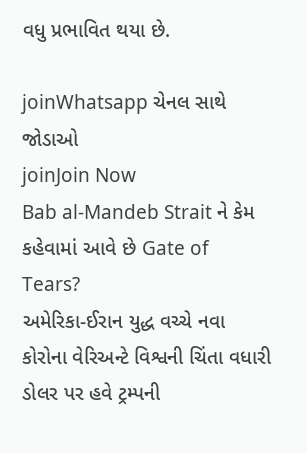વધુ પ્રભાવિત થયા છે.

joinWhatsapp ચેનલ સાથે જોડાઓ
joinJoin Now
Bab al-Mandeb Strait ને કેમ કહેવામાં આવે છે Gate of Tears?
અમેરિકા-ઈરાન યુદ્ધ વચ્ચે નવા કોરોના વેરિઅન્ટે વિશ્વની ચિંતા વધારી
ડોલર પર હવે ટ્રમ્પની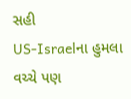સહી
US-Israelના હુમલા વચ્ચે પણ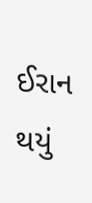ઈરાન થયું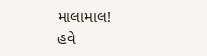માલામાલ!
હવે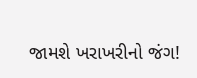જામશે ખરાખરીનો જંગ!